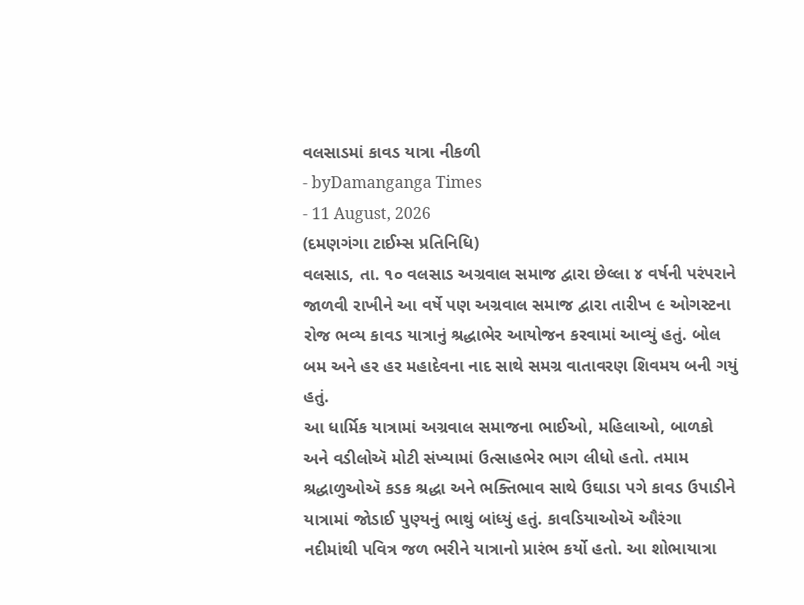વલસાડમાં કાવડ યાત્રા નીકળી
- byDamanganga Times
- 11 August, 2026
(દમણગંગા ટાઈમ્સ પ્રતિનિધિ)
વલસાડ, તા. ૧૦ વલસાડ અગ્રવાલ સમાજ દ્વારા છેલ્લા ૪ વર્ષની પરંપરાને જાળવી રાખીને આ વર્ષે પણ અગ્રવાલ સમાજ દ્વારા તારીખ ૯ ઓગસ્ટના રોજ ભવ્ય કાવડ યાત્રાનું શ્રદ્ધાભેર આયોજન કરવામાં આવ્યું હતું. બોલ બમ અને હર હર મહાદેવના નાદ સાથે સમગ્ર વાતાવરણ શિવમય બની ગયું હતું.
આ ધાર્મિક યાત્રામાં અગ્રવાલ સમાજના ભાઈઓ, મહિલાઓ, બાળકો અને વડીલોઍ મોટી સંખ્યામાં ઉત્સાહભેર ભાગ લીધો હતો. તમામ શ્રદ્ધાળુઓઍ કડક શ્રદ્ધા અને ભક્તિભાવ સાથે ઉઘાડા પગે કાવડ ઉપાડીને યાત્રામાં જોડાઈ પુણ્યનું ભાથું બાંધ્યું હતું. કાવડિયાઓઍ ઔરંગા નદીમાંથી પવિત્ર જળ ભરીને યાત્રાનો પ્રારંભ કર્યો હતો. આ શોભાયાત્રા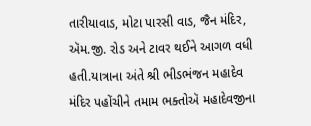તારીયાવાડ, મોટા પારસી વાડ, જૈન મંદિર, ઍમ.જી. રોડ અને ટાવર થઈને આગળ વધી હતી.યાત્રાના અંતે શ્રી ભીડભંજન મહાદેવ મંદિર પહોંચીને તમામ ભક્તોઍ મહાદેવજીના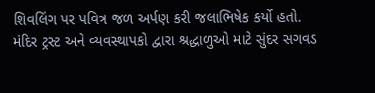શિવલિંગ પર પવિત્ર જળ અર્પણ કરી જલાભિષેક કર્યો હતો.
મંદિર ટ્રસ્ટ અને વ્યવસ્થાપકો દ્વારા શ્રદ્ધાળુઓ માટે સુંદર સગવડ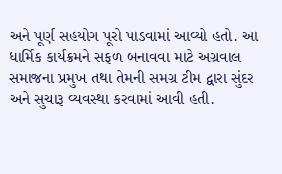અને પૂર્ણ સહયોગ પૂરો પાડવામાં આવ્યો હતો. આ ધાર્મિક કાર્યક્રમને સફળ બનાવવા માટે અગ્રવાલ સમાજના પ્રમુખ તથા તેમની સમગ્ર ટીમ દ્વારા સુંદર અને સુચારૂ વ્યવસ્થા કરવામાં આવી હતી.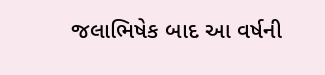જલાભિષેક બાદ આ વર્ષની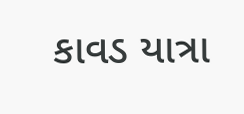કાવડ યાત્રા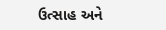ઉત્સાહ અને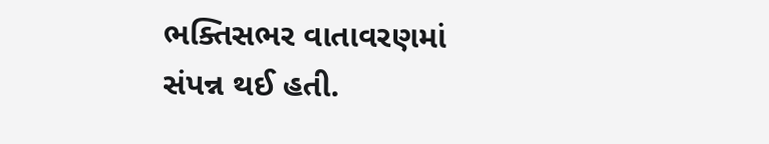ભક્તિસભર વાતાવરણમાં સંપન્ન થઈ હતી.